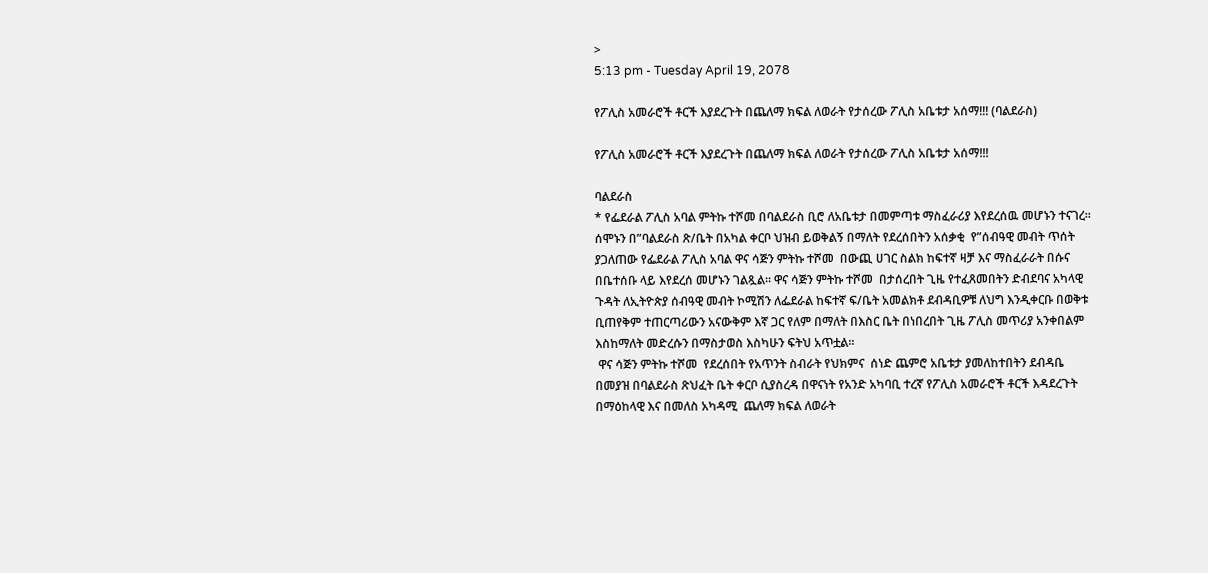>
5:13 pm - Tuesday April 19, 2078

የፖሊስ አመራሮች ቶርች እያደረጉት በጨለማ ክፍል ለወራት የታሰረው ፖሊስ አቤቱታ አሰማ!!! (ባልደራስ)

የፖሊስ አመራሮች ቶርች እያደረጉት በጨለማ ክፍል ለወራት የታሰረው ፖሊስ አቤቱታ አሰማ!!!

ባልደራስ
* የፌደራል ፖሊስ አባል ምትኩ ተሾመ በባልደራስ ቢሮ ለአቤቱታ በመምጣቱ ማስፈራሪያ እየደረሰዉ መሆኑን ተናገረ።
ሰሞኑን በ”ባልደራስ ጽ/ቤት በአካል ቀርቦ ህዝብ ይወቅልኝ በማለት የደረሰበትን አሰቃቂ  የ”ሰብዓዊ መብት ጥሰት ያጋለጠው የፌደራል ፖሊስ አባል ዋና ሳጅን ምትኩ ተሾመ  በውጪ ሀገር ስልክ ከፍተኛ ዛቻ እና ማስፈራራት በሱና በቤተሰቡ ላይ እየደረሰ መሆኑን ገልጿል። ዋና ሳጅን ምትኩ ተሾመ  በታሰረበት ጊዜ የተፈጸመበትን ድብደባና አካላዊ ጉዳት ለኢትዮጵያ ሰብዓዊ መብት ኮሚሽን ለፌደራል ከፍተኛ ፍ/ቤት አመልክቶ ደብዳቢዎቹ ለህግ እንዲቀርቡ በወቅቱ ቢጠየቅም ተጠርጣሪውን አናውቅም እኛ ጋር የለም በማለት በእስር ቤት በነበረበት ጊዜ ፖሊስ መጥሪያ አንቀበልም እስከማለት መድረሱን በማስታወስ እስካሁን ፍትህ አጥቷል።
 ዋና ሳጅን ምትኩ ተሾመ  የደረሰበት የአጥንት ስብራት የህክምና  ሰነድ ጨምሮ አቤቱታ ያመለከተበትን ደብዳቤ በመያዝ በባልደራስ ጽህፈት ቤት ቀርቦ ሲያስረዳ በዋናነት የአንድ አካባቢ ተረኛ የፖሊስ አመራሮች ቶርች እዳደረጉት በማዕከላዊ እና በመለስ አካዳሚ  ጨለማ ክፍል ለወራት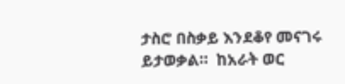ታስሮ በስቃይ እንደቆየ መናገሩ ይታወቃል።  ከአራት ወር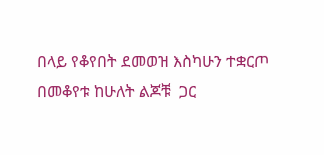በላይ የቆየበት ደመወዝ እስካሁን ተቋርጦ በመቆየቱ ከሁለት ልጆቹ  ጋር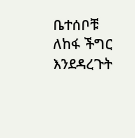ቤተሰቦቹ ለከፋ ችግር እንደዳረጉት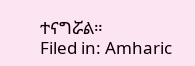ተናግሯል።
Filed in: Amharic